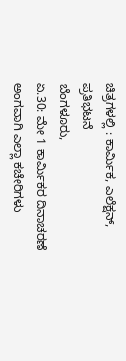ಚಿತ್ರಗಳಲ್ಲಿ : ಕಾರ್ಮಿಕ, ಎಲೆಕ್ಷನ್, ಪ್ರತಿಭಟನೆ
ಬೆಂಗಳೂರು,
ಏ.30: ಮೇ 1 ಕಾರ್ಮಿಕರ ದಿನಾಚರಣೆ ಅಂಗವಾಗಿ ಎಲ್ಲಾ ಕಚೇರಿಗಳು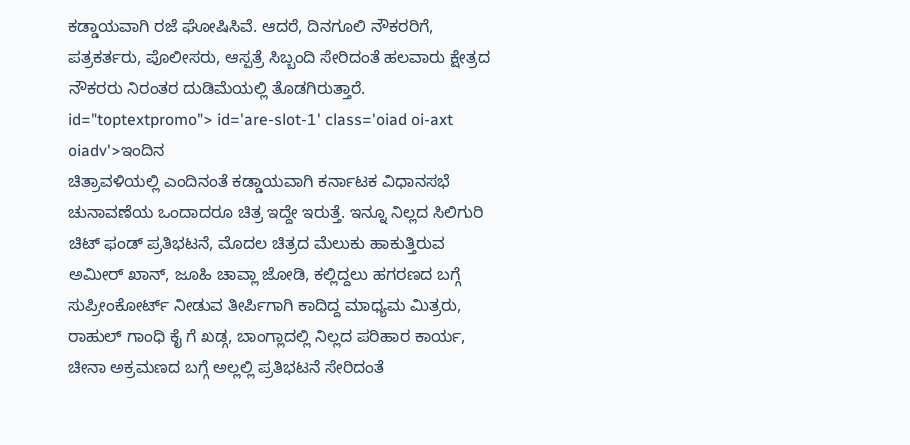ಕಡ್ಡಾಯವಾಗಿ ರಜೆ ಘೋಷಿಸಿವೆ. ಆದರೆ, ದಿನಗೂಲಿ ನೌಕರರಿಗೆ, ಪತ್ರಕರ್ತರು, ಪೊಲೀಸರು, ಆಸ್ಪತ್ರೆ ಸಿಬ್ಬಂದಿ ಸೇರಿದಂತೆ ಹಲವಾರು ಕ್ಷೇತ್ರದ ನೌಕರರು ನಿರಂತರ ದುಡಿಮೆಯಲ್ಲಿ ತೊಡಗಿರುತ್ತಾರೆ. id="toptextpromo"> id='are-slot-1' class='oiad oi-axt oiadv'>ಇಂದಿನ
ಚಿತ್ರಾವಳಿಯಲ್ಲಿ ಎಂದಿನಂತೆ ಕಡ್ಡಾಯವಾಗಿ ಕರ್ನಾಟಕ ವಿಧಾನಸಭೆ ಚುನಾವಣೆಯ ಒಂದಾದರೂ ಚಿತ್ರ ಇದ್ದೇ ಇರುತ್ತೆ. ಇನ್ನೂ ನಿಲ್ಲದ ಸಿಲಿಗುರಿ ಚಿಟ್ ಫಂಡ್ ಪ್ರತಿಭಟನೆ, ಮೊದಲ ಚಿತ್ರದ ಮೆಲುಕು ಹಾಕುತ್ತಿರುವ ಅಮೀರ್ ಖಾನ್, ಜೂಹಿ ಚಾವ್ಲಾ ಜೋಡಿ, ಕಲ್ಲಿದ್ದಲು ಹಗರಣದ ಬಗ್ಗೆ ಸುಪ್ರೀಂಕೋರ್ಟ್ ನೀಡುವ ತೀರ್ಪಿಗಾಗಿ ಕಾದಿದ್ದ ಮಾಧ್ಯಮ ಮಿತ್ರರು, ರಾಹುಲ್ ಗಾಂಧಿ ಕೈ ಗೆ ಖಡ್ಗ, ಬಾಂಗ್ಲಾದಲ್ಲಿ ನಿಲ್ಲದ ಪರಿಹಾರ ಕಾರ್ಯ, ಚೀನಾ ಅಕ್ರಮಣದ ಬಗ್ಗೆ ಅಲ್ಲಲ್ಲಿ ಪ್ರತಿಭಟನೆ ಸೇರಿದಂತೆ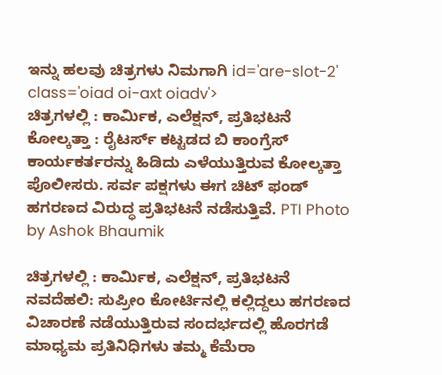ಇನ್ನು ಹಲವು ಚಿತ್ರಗಳು ನಿಮಗಾಗಿ id='are-slot-2' class='oiad oi-axt oiadv'>
ಚಿತ್ರಗಳಲ್ಲಿ : ಕಾರ್ಮಿಕ, ಎಲೆಕ್ಷನ್, ಪ್ರತಿಭಟನೆ
ಕೋಲ್ಕತ್ತಾ : ರೈಟರ್ಸ್ ಕಟ್ಟಡದ ಬಿ ಕಾಂಗ್ರೆಸ್ ಕಾರ್ಯಕರ್ತರನ್ನು ಹಿಡಿದು ಎಳೆಯುತ್ತಿರುವ ಕೋಲ್ಕತ್ತಾ ಪೊಲೀಸರು. ಸರ್ವ ಪಕ್ಷಗಳು ಈಗ ಚಿಟ್ ಫಂಡ್ ಹಗರಣದ ವಿರುದ್ಧ ಪ್ರತಿಭಟನೆ ನಡೆಸುತ್ತಿವೆ. PTI Photo by Ashok Bhaumik

ಚಿತ್ರಗಳಲ್ಲಿ : ಕಾರ್ಮಿಕ, ಎಲೆಕ್ಷನ್, ಪ್ರತಿಭಟನೆ
ನವದೆಹಲಿ: ಸುಪ್ರೀಂ ಕೋರ್ಟಿನಲ್ಲಿ ಕಲ್ಲಿದ್ದಲು ಹಗರಣದ ವಿಚಾರಣೆ ನಡೆಯುತ್ತಿರುವ ಸಂದರ್ಭದಲ್ಲಿ ಹೊರಗಡೆ ಮಾಧ್ಯಮ ಪ್ರತಿನಿಧಿಗಳು ತಮ್ಮ ಕೆಮೆರಾ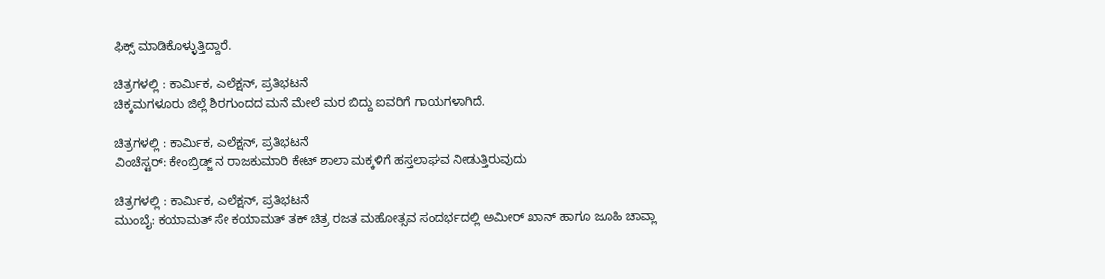ಫಿಕ್ಸ್ ಮಾಡಿಕೊಳ್ಳುತ್ತಿದ್ದಾರೆ.

ಚಿತ್ರಗಳಲ್ಲಿ : ಕಾರ್ಮಿಕ, ಎಲೆಕ್ಷನ್, ಪ್ರತಿಭಟನೆ
ಚಿಕ್ಕಮಗಳೂರು ಜಿಲ್ಲೆ ಶಿರಗುಂದದ ಮನೆ ಮೇಲೆ ಮರ ಬಿದ್ದು ಐವರಿಗೆ ಗಾಯಗಳಾಗಿದೆ.

ಚಿತ್ರಗಳಲ್ಲಿ : ಕಾರ್ಮಿಕ, ಎಲೆಕ್ಷನ್, ಪ್ರತಿಭಟನೆ
ವಿಂಚೆಸ್ಟರ್: ಕೇಂಬ್ರಿಡ್ಜ್ ನ ರಾಜಕುಮಾರಿ ಕೇಟ್ ಶಾಲಾ ಮಕ್ಕಳಿಗೆ ಹಸ್ತಲಾಘವ ನೀಡುತ್ತಿರುವುದು

ಚಿತ್ರಗಳಲ್ಲಿ : ಕಾರ್ಮಿಕ, ಎಲೆಕ್ಷನ್, ಪ್ರತಿಭಟನೆ
ಮುಂಬೈ: ಕಯಾಮತ್ ಸೇ ಕಯಾಮತ್ ತಕ್ ಚಿತ್ರ ರಜತ ಮಹೋತ್ಸವ ಸಂದರ್ಭದಲ್ಲಿ ಅಮೀರ್ ಖಾನ್ ಹಾಗೂ ಜೂಹಿ ಚಾವ್ಲಾ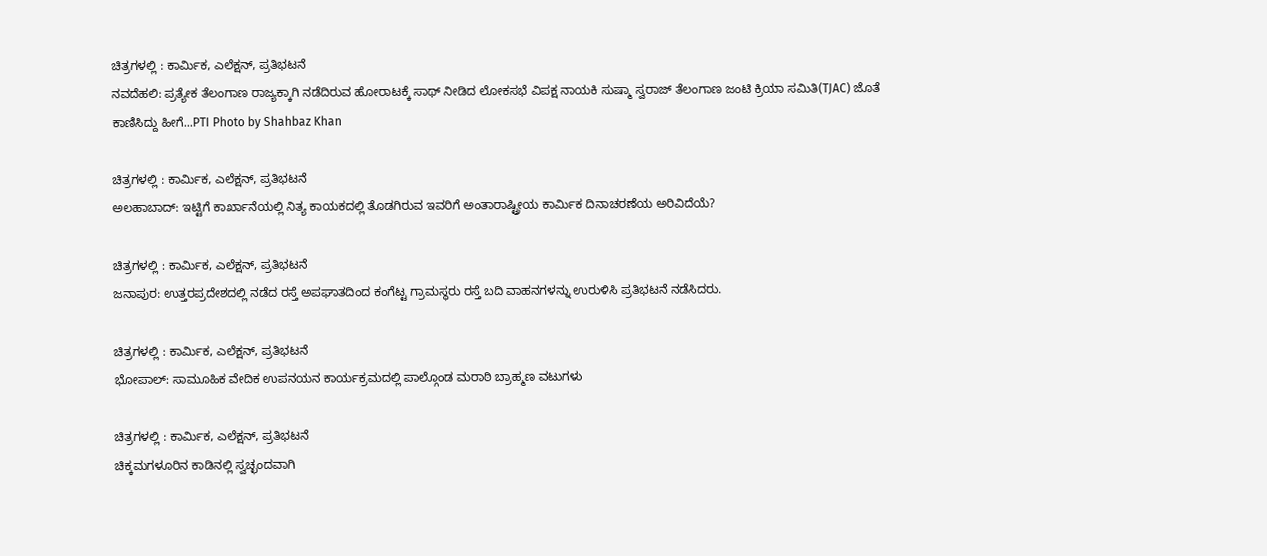ಚಿತ್ರಗಳಲ್ಲಿ : ಕಾರ್ಮಿಕ, ಎಲೆಕ್ಷನ್, ಪ್ರತಿಭಟನೆ
ನವದೆಹಲಿ: ಪ್ರತ್ಯೇಕ ತೆಲಂಗಾಣ ರಾಜ್ಯಕ್ಕಾಗಿ ನಡೆದಿರುವ ಹೋರಾಟಕ್ಕೆ ಸಾಥ್ ನೀಡಿದ ಲೋಕಸಭೆ ವಿಪಕ್ಷ ನಾಯಕಿ ಸುಷ್ಮಾ ಸ್ವರಾಜ್ ತೆಲಂಗಾಣ ಜಂಟಿ ಕ್ರಿಯಾ ಸಮಿತಿ(TJAC) ಜೊತೆ ಕಾಣಿಸಿದ್ದು ಹೀಗೆ...PTI Photo by Shahbaz Khan

ಚಿತ್ರಗಳಲ್ಲಿ : ಕಾರ್ಮಿಕ, ಎಲೆಕ್ಷನ್, ಪ್ರತಿಭಟನೆ
ಅಲಹಾಬಾದ್: ಇಟ್ಟಿಗೆ ಕಾರ್ಖಾನೆಯಲ್ಲಿ ನಿತ್ಯ ಕಾಯಕದಲ್ಲಿ ತೊಡಗಿರುವ ಇವರಿಗೆ ಅಂತಾರಾಷ್ಟ್ರೀಯ ಕಾರ್ಮಿಕ ದಿನಾಚರಣೆಯ ಅರಿವಿದೆಯೆ?

ಚಿತ್ರಗಳಲ್ಲಿ : ಕಾರ್ಮಿಕ, ಎಲೆಕ್ಷನ್, ಪ್ರತಿಭಟನೆ
ಜನಾಪುರ: ಉತ್ತರಪ್ರದೇಶದಲ್ಲಿ ನಡೆದ ರಸ್ತೆ ಅಪಘಾತದಿಂದ ಕಂಗೆಟ್ಟ ಗ್ರಾಮಸ್ಥರು ರಸ್ತೆ ಬದಿ ವಾಹನಗಳನ್ನು ಉರುಳಿಸಿ ಪ್ರತಿಭಟನೆ ನಡೆಸಿದರು.

ಚಿತ್ರಗಳಲ್ಲಿ : ಕಾರ್ಮಿಕ, ಎಲೆಕ್ಷನ್, ಪ್ರತಿಭಟನೆ
ಭೋಪಾಲ್: ಸಾಮೂಹಿಕ ವೇದಿಕ ಉಪನಯನ ಕಾರ್ಯಕ್ರಮದಲ್ಲಿ ಪಾಲ್ಗೊಂಡ ಮರಾಠಿ ಬ್ರಾಹ್ಮಣ ವಟುಗಳು

ಚಿತ್ರಗಳಲ್ಲಿ : ಕಾರ್ಮಿಕ, ಎಲೆಕ್ಷನ್, ಪ್ರತಿಭಟನೆ
ಚಿಕ್ಕಮಗಳೂರಿನ ಕಾಡಿನಲ್ಲಿ ಸ್ವಚ್ಛಂದವಾಗಿ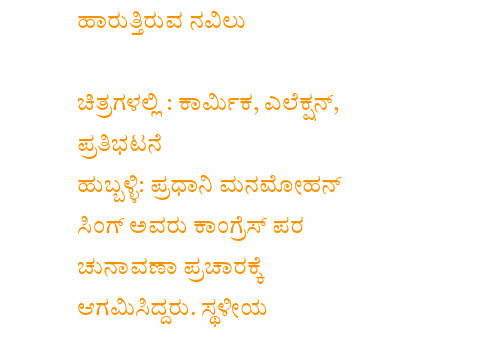ಹಾರುತ್ತಿರುವ ನವಿಲು

ಚಿತ್ರಗಳಲ್ಲಿ : ಕಾರ್ಮಿಕ, ಎಲೆಕ್ಷನ್, ಪ್ರತಿಭಟನೆ
ಹುಬ್ಬಳ್ಳಿ: ಪ್ರಧಾನಿ ಮನಮೋಹನ್ ಸಿಂಗ್ ಅವರು ಕಾಂಗ್ರೆಸ್ ಪರ ಚುನಾವಣಾ ಪ್ರಚಾರಕ್ಕೆ ಆಗಮಿಸಿದ್ದರು. ಸ್ಥಳೀಯ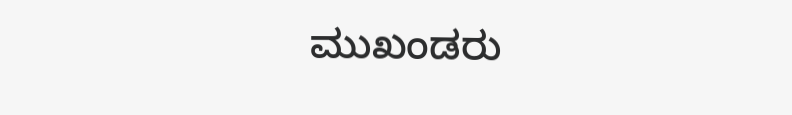ಮುಖಂಡರು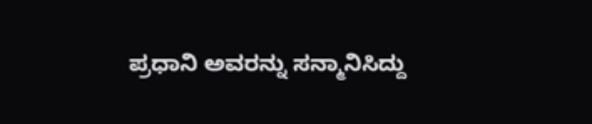ಪ್ರಧಾನಿ ಅವರನ್ನು ಸನ್ಮಾನಿಸಿದ್ದು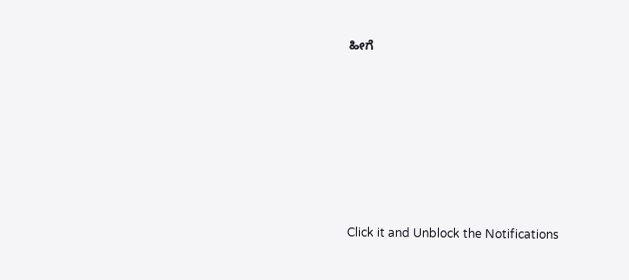ಹೀಗೆ












Click it and Unblock the Notifications